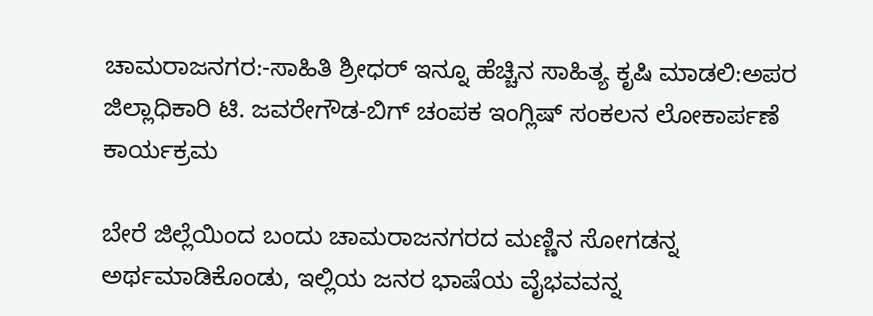ಚಾಮರಾಜನಗರ:-ಸಾಹಿತಿ ಶ್ರೀಧರ್ ಇನ್ನೂ ಹೆಚ್ಚಿನ ಸಾಹಿತ್ಯ ಕೃಷಿ ಮಾಡಲಿ:ಅಪರ ಜಿಲ್ಲಾಧಿಕಾರಿ ಟಿ. ಜವರೇಗೌಡ-ಬಿಗ್ ಚಂಪಕ ಇಂಗ್ಲಿಷ್ ಸಂಕಲನ ಲೋಕಾರ್ಪಣೆ ಕಾರ್ಯಕ್ರಮ

ಬೇರೆ ಜಿಲ್ಲೆಯಿಂದ ಬಂದು ಚಾಮರಾಜನಗರದ ಮಣ್ಣಿನ ಸೋಗಡನ್ನ ಅರ್ಥಮಾಡಿಕೊಂಡು, ಇಲ್ಲಿಯ ಜನರ ಭಾಷೆಯ ವೈಭವವನ್ನ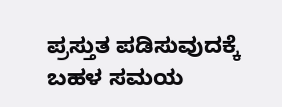ಪ್ರಸ್ತುತ ಪಡಿಸುವುದಕ್ಕೆ ಬಹಳ ಸಮಯ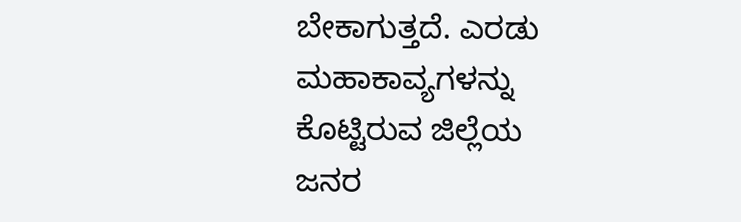ಬೇಕಾಗುತ್ತದೆ. ಎರಡು ಮಹಾಕಾವ್ಯಗಳನ್ನು ಕೊಟ್ಟಿರುವ ಜಿಲ್ಲೆಯ ಜನರ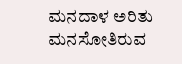ಮನದಾಳ ಅರಿತು ಮನಸೋತಿರುವ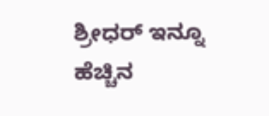ಶ್ರೀಧರ್ ಇನ್ನೂ ಹೆಚ್ಚಿನ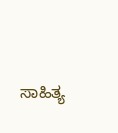ಸಾಹಿತ್ಯ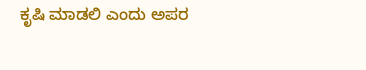ಕೃಷಿ ಮಾಡಲಿ ಎಂದು ಅಪರ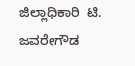ಜಿಲ್ಲಾಧಿಕಾರಿ  ಟಿ. ಜವರೇಗೌಡ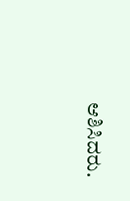ಆಶಿಸಿದರು.